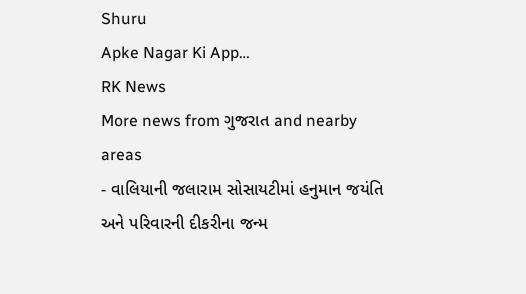Shuru
Apke Nagar Ki App…
RK News
More news from ગુજરાત and nearby areas
- વાલિયાની જલારામ સોસાયટીમાં હનુમાન જયંતિ અને પરિવારની દીકરીના જન્મ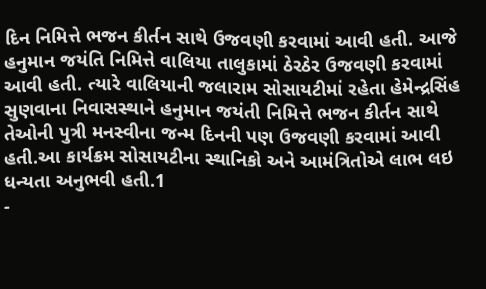દિન નિમિત્તે ભજન કીર્તન સાથે ઉજવણી કરવામાં આવી હતી. આજે હનુમાન જયંતિ નિમિત્તે વાલિયા તાલુકામાં ઠેરઠેર ઉજવણી કરવામાં આવી હતી. ત્યારે વાલિયાની જલારામ સોસાયટીમાં રહેતા હેમેન્દ્રસિંહ સુણવાના નિવાસસ્થાને હનુમાન જયંતી નિમિત્તે ભજન કીર્તન સાથે તેઓની પુત્રી મનસ્વીના જન્મ દિનની પણ ઉજવણી કરવામાં આવી હતી.આ કાર્યક્રમ સોસાયટીના સ્થાનિકો અને આમંત્રિતોએ લાભ લઇ ધન્યતા અનુભવી હતી.1
-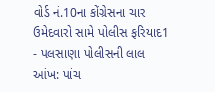વોર્ડ નં.10ના કોંગ્રેસના ચાર ઉમેદવારો સામે પોલીસ ફરિયાદ1
- પલસાણા પોલીસની લાલ આંખ: પાંચ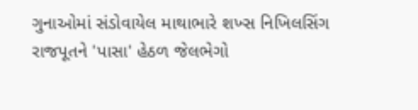ગુનાઓમાં સંડોવાયેલ માથાભારે શખ્સ નિખિલસિંગ રાજપૂતને 'પાસા' હેઠળ જેલભેગો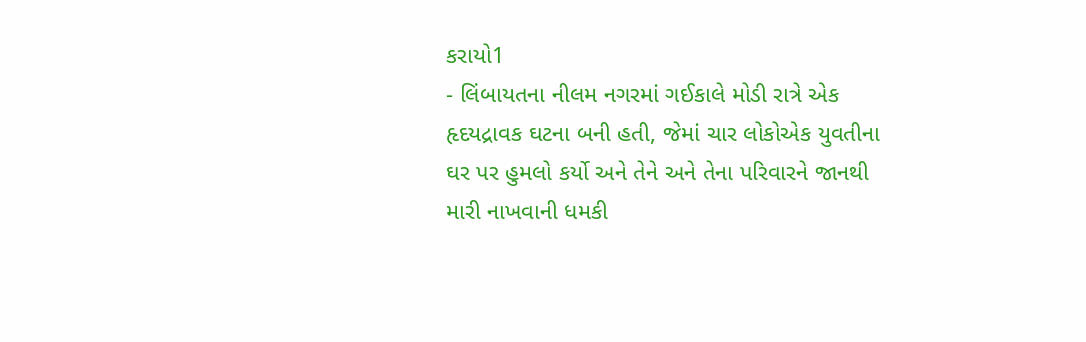કરાયો1
- લિંબાયતના નીલમ નગરમાં ગઈકાલે મોડી રાત્રે એક હૃદયદ્રાવક ઘટના બની હતી, જેમાં ચાર લોકોએક યુવતીના ઘર પર હુમલો કર્યો અને તેને અને તેના પરિવારને જાનથી મારી નાખવાની ધમકી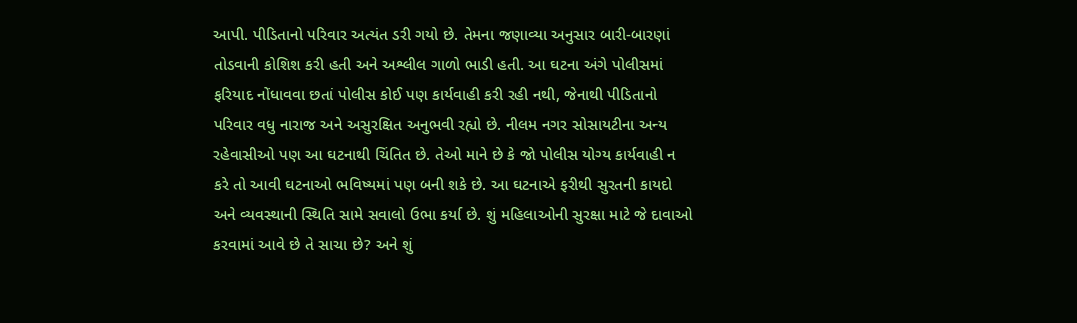આપી. પીડિતાનો પરિવાર અત્યંત ડરી ગયો છે. તેમના જણાવ્યા અનુસાર બારી-બારણાં તોડવાની કોશિશ કરી હતી અને અશ્લીલ ગાળો ભાડી હતી. આ ઘટના અંગે પોલીસમાં ફરિયાદ નોંધાવવા છતાં પોલીસ કોઈ પણ કાર્યવાહી કરી રહી નથી, જેનાથી પીડિતાનો પરિવાર વધુ નારાજ અને અસુરક્ષિત અનુભવી રહ્યો છે. નીલમ નગર સોસાયટીના અન્ય રહેવાસીઓ પણ આ ઘટનાથી ચિંતિત છે. તેઓ માને છે કે જો પોલીસ યોગ્ય કાર્યવાહી ન કરે તો આવી ઘટનાઓ ભવિષ્યમાં પણ બની શકે છે. આ ઘટનાએ ફરીથી સુરતની કાયદો અને વ્યવસ્થાની સ્થિતિ સામે સવાલો ઉભા કર્યા છે. શું મહિલાઓની સુરક્ષા માટે જે દાવાઓ કરવામાં આવે છે તે સાચા છે? અને શું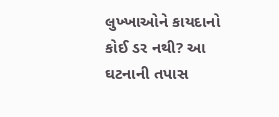લુખ્ખાઓને કાયદાનો કોઈ ડર નથી? આ ઘટનાની તપાસ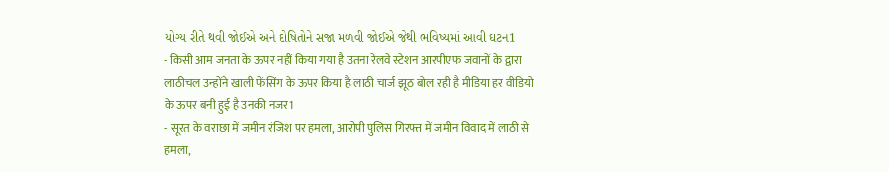યોગ્ય રીતે થવી જોઈએ અને દોષિતોને સજા મળવી જોઈએ જેથી ભવિષ્યમાં આવી ઘટન1
- किसी आम जनता के ऊपर नहीं किया गया है उतना रेलवे स्टेशन आरपीएफ जवानों के द्वारा लाठीचल उन्होंने खाली फेंसिंग के ऊपर किया है लाठी चार्ज झूठ बोल रही है मीडिया हर वीडियो के ऊपर बनी हुई है उनकी नजर1
- सूरत के वराछा में जमीन रंजिश पर हमला, आरोपी पुलिस गिरफ्त में जमीन विवाद में लाठी से हमला,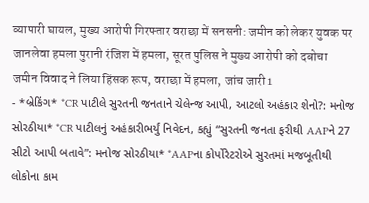व्यापारी घायल, मुख्य आरोपी गिरफ्तार वराछा में सनसनी: जमीन को लेकर युवक पर जानलेवा हमला पुरानी रंजिश में हमला, सूरत पुलिस ने मुख्य आरोपी को दबोचा जमीन विवाद ने लिया हिंसक रूप, वराछा में हमला, जांच जारी1
- *બ્રેકિંગ* *CR પાટીલે સુરતની જનતાને ચેલેન્જ આપી, આટલો અહંકાર શેનો?: મનોજ સોરઠીયા* *CR પાટીલનું અહંકારીભર્યું નિવેદન, કહ્યું “સુરતની જનતા ફરીથી AAPને 27 સીટો આપી બતાવે”: મનોજ સોરઠીયા* *AAPના કોર્પોરેટરોએ સુરતમાં મજબૂતીથી લોકોના કામ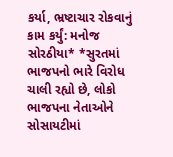કર્યા, ભ્રષ્ટાચાર રોકવાનું કામ કર્યું: મનોજ સોરઠીયા* *સુરતમાં ભાજપનો ભારે વિરોધ ચાલી રહ્યો છે, લોકો ભાજપના નેતાઓને સોસાયટીમાં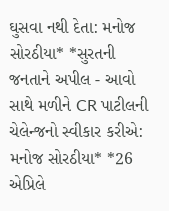ઘુસવા નથી દેતા: મનોજ સોરઠીયા* *સુરતની જનતાને અપીલ - આવો સાથે મળીને CR પાટીલની ચેલેન્જનો સ્વીકાર કરીએ: મનોજ સોરઠીયા* *26 એપ્રિલે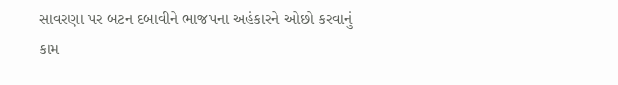સાવરણા પર બટન દબાવીને ભાજપના અહંકારને ઓછો કરવાનું કામ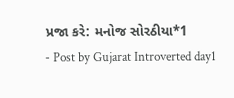પ્રજા કરે: મનોજ સોરઠીયા*1
- Post by Gujarat Introverted day1